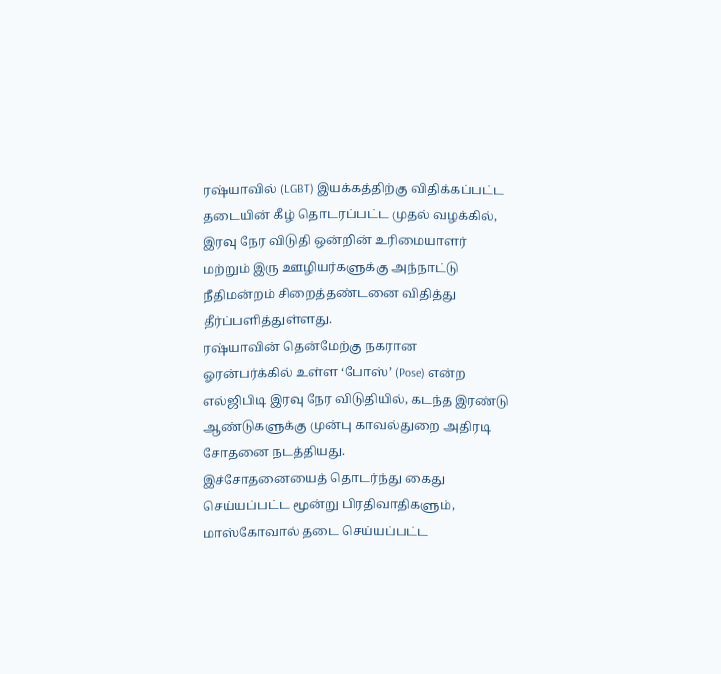ரஷ்யாவில் (LGBT) இயக்கத்திற்கு விதிக்கப்பட்ட தடையின் கீழ் தொடரப்பட்ட முதல் வழக்கில், இரவு நேர விடுதி ஒன்றின் உரிமையாளர் மற்றும் இரு ஊழியர்களுக்கு அந்நாட்டு நீதிமன்றம் சிறைத்தண்டனை விதித்து தீர்ப்பளித்துள்ளது.
ரஷ்யாவின் தென்மேற்கு நகரான ஓரன்பர்க்கில் உள்ள ‘போஸ்’ (Pose) என்ற எல்ஜிபிடி இரவு நேர விடுதியில், கடந்த இரண்டு ஆண்டுகளுக்கு முன்பு காவல்துறை அதிரடி சோதனை நடத்தியது.
இச்சோதனையைத் தொடர்ந்து கைது செய்யப்பட்ட மூன்று பிரதிவாதிகளும், மாஸ்கோவால் தடை செய்யப்பட்ட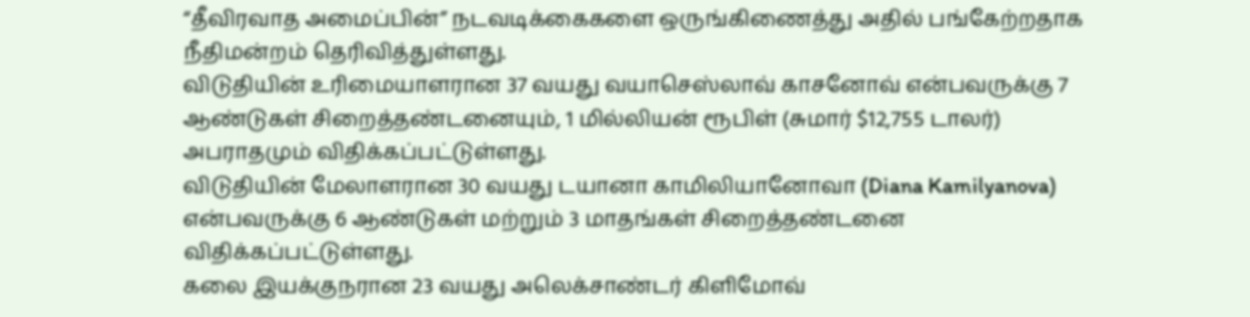“தீவிரவாத அமைப்பின்” நடவடிக்கைகளை ஒருங்கிணைத்து அதில் பங்கேற்றதாக நீதிமன்றம் தெரிவித்துள்ளது.
விடுதியின் உரிமையாளரான 37 வயது வயாசெஸ்லாவ் காசனோவ் என்பவருக்கு 7 ஆண்டுகள் சிறைத்தண்டனையும், 1 மில்லியன் ரூபிள் (சுமார் $12,755 டாலர்) அபராதமும் விதிக்கப்பட்டுள்ளது.
விடுதியின் மேலாளரான 30 வயது டயானா காமிலியானோவா (Diana Kamilyanova) என்பவருக்கு 6 ஆண்டுகள் மற்றும் 3 மாதங்கள் சிறைத்தண்டனை விதிக்கப்பட்டுள்ளது.
கலை இயக்குநரான 23 வயது அலெக்சாண்டர் கிளிமோவ்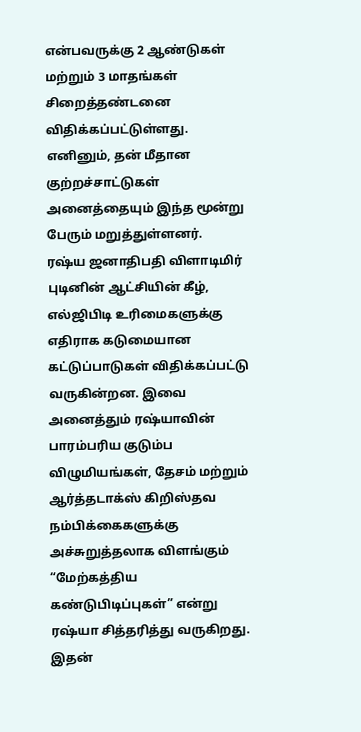என்பவருக்கு 2 ஆண்டுகள் மற்றும் 3 மாதங்கள் சிறைத்தண்டனை விதிக்கப்பட்டுள்ளது.
எனினும், தன் மீதான குற்றச்சாட்டுகள் அனைத்தையும் இந்த மூன்று பேரும் மறுத்துள்ளனர்.
ரஷ்ய ஜனாதிபதி விளாடிமிர் புடினின் ஆட்சியின் கீழ், எல்ஜிபிடி உரிமைகளுக்கு எதிராக கடுமையான கட்டுப்பாடுகள் விதிக்கப்பட்டு வருகின்றன. இவை அனைத்தும் ரஷ்யாவின் பாரம்பரிய குடும்ப விழுமியங்கள், தேசம் மற்றும் ஆர்த்தடாக்ஸ் கிறிஸ்தவ நம்பிக்கைகளுக்கு அச்சுறுத்தலாக விளங்கும் “மேற்கத்திய கண்டுபிடிப்புகள்” என்று ரஷ்யா சித்தரித்து வருகிறது.
இதன்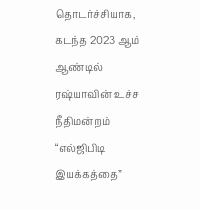தொடர்ச்சியாக, கடந்த 2023 ஆம் ஆண்டில் ரஷ்யாவின் உச்ச நீதிமன்றம் “எல்ஜிபிடி இயக்கத்தை”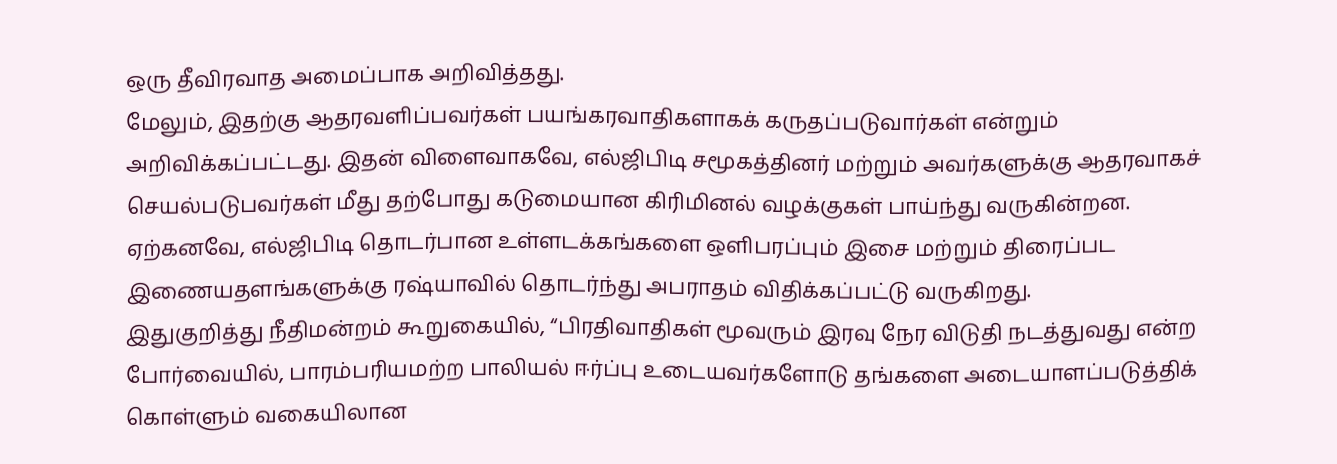ஒரு தீவிரவாத அமைப்பாக அறிவித்தது.
மேலும், இதற்கு ஆதரவளிப்பவர்கள் பயங்கரவாதிகளாகக் கருதப்படுவார்கள் என்றும் அறிவிக்கப்பட்டது. இதன் விளைவாகவே, எல்ஜிபிடி சமூகத்தினர் மற்றும் அவர்களுக்கு ஆதரவாகச் செயல்படுபவர்கள் மீது தற்போது கடுமையான கிரிமினல் வழக்குகள் பாய்ந்து வருகின்றன.
ஏற்கனவே, எல்ஜிபிடி தொடர்பான உள்ளடக்கங்களை ஒளிபரப்பும் இசை மற்றும் திரைப்பட இணையதளங்களுக்கு ரஷ்யாவில் தொடர்ந்து அபராதம் விதிக்கப்பட்டு வருகிறது.
இதுகுறித்து நீதிமன்றம் கூறுகையில், “பிரதிவாதிகள் மூவரும் இரவு நேர விடுதி நடத்துவது என்ற போர்வையில், பாரம்பரியமற்ற பாலியல் ஈர்ப்பு உடையவர்களோடு தங்களை அடையாளப்படுத்திக் கொள்ளும் வகையிலான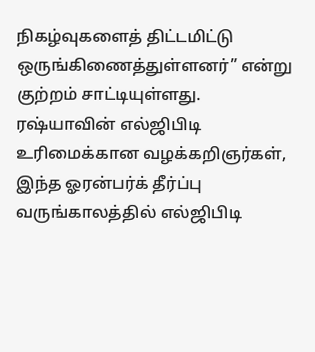நிகழ்வுகளைத் திட்டமிட்டு ஒருங்கிணைத்துள்ளனர்” என்று குற்றம் சாட்டியுள்ளது.
ரஷ்யாவின் எல்ஜிபிடி உரிமைக்கான வழக்கறிஞர்கள், இந்த ஓரன்பர்க் தீர்ப்பு வருங்காலத்தில் எல்ஜிபிடி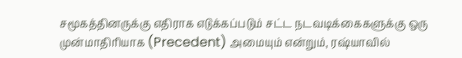சமூகத்தினருக்கு எதிராக எடுக்கப்படும் சட்ட நடவடிக்கைகளுக்கு ஒரு முன்மாதிரியாக (Precedent) அமையும் என்றும், ரஷ்யாவில்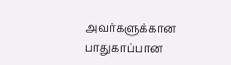அவர்களுக்கான பாதுகாப்பான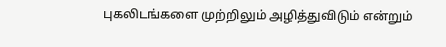புகலிடங்களை முற்றிலும் அழித்துவிடும் என்றும்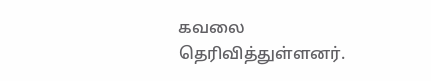கவலை தெரிவித்துள்ளனர்.